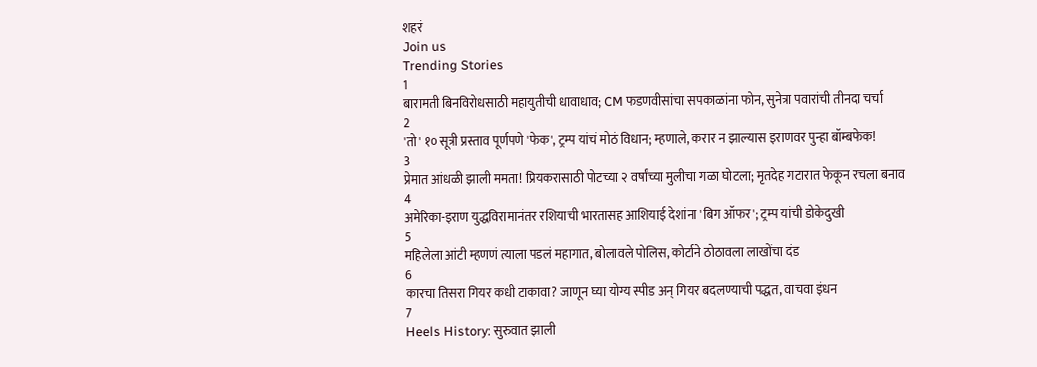शहरं
Join us
Trending Stories
1
बारामती बिनविरोधसाठी महायुतीची धावाधाव; CM फडणवीसांचा सपकाळांना फोन, सुनेत्रा पवारांची तीनदा चर्चा
2
'तो' १० सूत्री प्रस्ताव पूर्णपणे 'फेक', ट्रम्प यांचं मोठं विधान; म्हणाले, करार न झाल्यास इराणवर पुन्हा बॉम्बफेक!
3
प्रेमात आंधळी झाली ममता! प्रियकरासाठी पोटच्या २ वर्षांच्या मुलीचा गळा घोटला; मृतदेह गटारात फेकून रचला बनाव
4
अमेरिका-इराण युद्धविरामानंतर रशियाची भारतासह आशियाई देशांना 'बिग ऑफर'; ट्रम्प यांची डोकेदुखी
5
महिलेला आंटी म्हणणं त्याला पडलं महागात, बोलावले पोलिस, कोर्टाने ठोठावला लाखोंचा दंड
6
कारचा तिसरा गियर कधी टाकावा? जाणून घ्या योग्य स्पीड अन् गियर बदलण्याची पद्धत, वाचवा इंधन
7
Heels History: सुरुवात झाली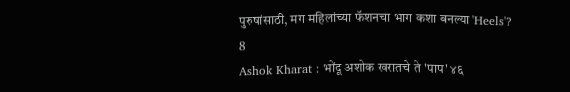पुरुषांसाठी, मग महिलांच्या फॅशनचा भाग कशा बनल्या 'Heels'?
8
Ashok Kharat : भोंदू अशोक खरातचे ते 'पाप' ४६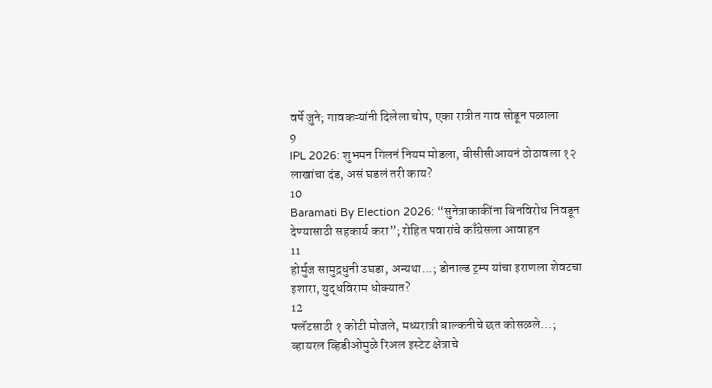वर्षे जुने; गावकऱ्यांनी दिलेला चोप, एका रात्रीत गाव सोडून पळाला
9
IPL 2026: शुभमन गिलनं नियम मोडला, बीसीसीआयनं ठोठावला १२ लाखांचा दंड, असं घडलं तरी काय?
10
Baramati By Election 2026: “सुनेत्राकाकींना बिनविरोध निवडून देण्यासाठी सहकार्य करा”; रोहित पवारांचे काँग्रेसला आवाहन
11
होर्मुज सामुद्रधुनी उघडा, अन्यथा...; डोनाल्ड ट्रम्प यांचा इराणला शेवटचा इशारा, युद्धविराम धोक्यात?
12
फ्लॅटसाठी १ कोटी मोजले, मध्यरात्री बाल्कनीचे छत कोसळले...; व्हायरल व्हिडीओमुळे रिअल इस्टेट क्षेत्राचे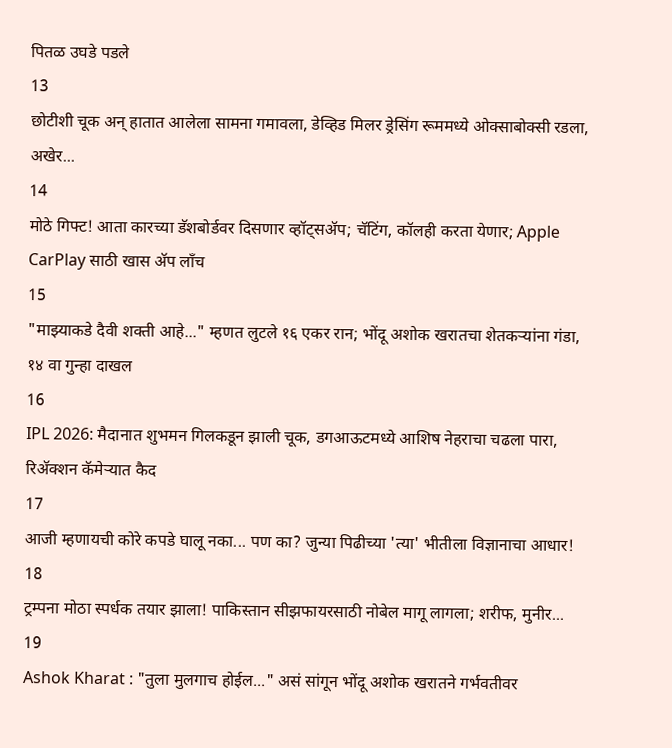पितळ उघडे पडले
13
छोटीशी चूक अन् हातात आलेला सामना गमावला, डेव्हिड मिलर ड्रेसिंग रूममध्ये ओक्साबोक्सी रडला, अखेर...
14
मोठे गिफ्ट! आता कारच्या डॅशबोर्डवर दिसणार व्हॉट्सॲप; चॅटिंग, कॉलही करता येणार; Apple CarPlay साठी खास अ‍ॅप लाँच
15
"माझ्याकडे दैवी शक्ती आहे..." म्हणत लुटले १६ एकर रान; भोंदू अशोक खरातचा शेतकऱ्यांना गंडा, १४ वा गुन्हा दाखल
16
IPL 2026: मैदानात शुभमन गिलकडून झाली चूक, डगआऊटमध्ये आशिष नेहराचा चढला पारा, रिअ‍ॅक्शन कॅमेऱ्यात कैद
17
आजी म्हणायची कोरे कपडे घालू नका... पण का? जुन्या पिढीच्या 'त्या' भीतीला विज्ञानाचा आधार!
18
ट्रम्पना मोठा स्पर्धक तयार झाला! पाकिस्तान सीझफायरसाठी नोबेल मागू लागला; शरीफ, मुनीर...
19
Ashok Kharat : "तुला मुलगाच होईल..." असं सांगून भोंदू अशोक खरातने गर्भवतीवर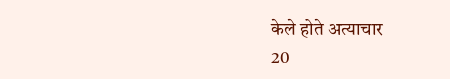केले होते अत्याचार
20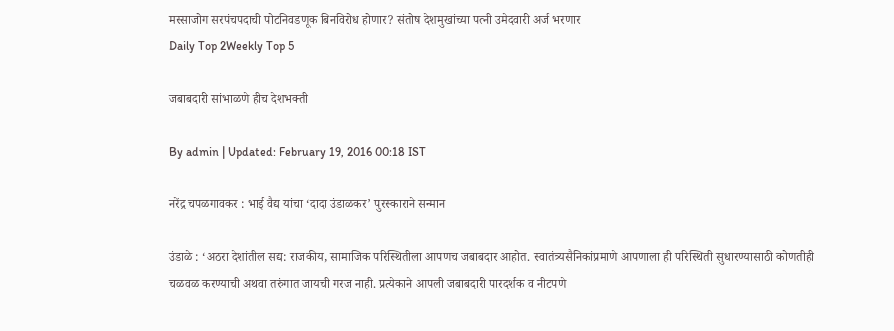मस्साजोग सरपंचपदाची पोटनिवडणूक बिनविरोध होणार? संतोष देशमुखांच्या पत्नी उमेदवारी अर्ज भरणार
Daily Top 2Weekly Top 5

जबाबदारी सांभाळणे हीच देशभक्ती

By admin | Updated: February 19, 2016 00:18 IST

नरेंद्र चपळगावकर : भाई वैद्य यांचा ‘दादा उंडाळकर’ पुरस्काराने सन्मान

उंडाळे : ‘अठरा देशांतील सद्य: राजकीय, सामाजिक परिस्थितीला आपणच जबाबदार आहोत. स्वातंत्र्यसैनिकांप्रमाणे आपणाला ही परिस्थिती सुधारण्यासाठी कोणतीही चळवळ करण्याची अथवा तरुंगात जायची गरज नाही. प्रत्येकाने आपली जबाबदारी पारदर्शक व नीटपणे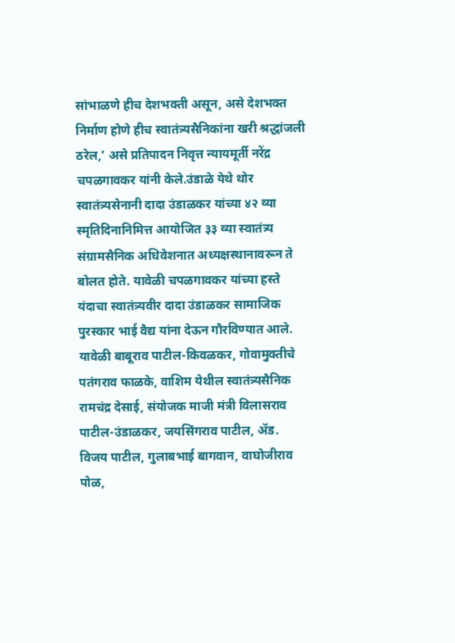सांभाळणे हीच देशभक्ती असून, असे देशभक्त निर्माण होणे हीच स्वातंत्र्यसैनिकांना खरी श्रद्धांजली ठरेल,’ असे प्रतिपादन निवृत्त न्यायमूर्ती नरेंद्र चपळगावकर यांनी केले.उंडाळे येथे थोर स्वातंत्र्यसेनानी दादा उंडाळकर यांच्या ४२ व्या स्मृतिदिनानिमित्त आयोजित ३३ व्या स्वातंत्र्य संग्रामसैनिक अधिवेशनात अध्यक्षस्थानावरून ते बोलत होते. यावेळी चपळगावकर यांच्या हस्ते यंदाचा स्वातंत्र्यवीर दादा उंडाळकर सामाजिक पुरस्कार भाई वैद्य यांना देऊन गौरविण्यात आले. यावेळी बाबूराव पाटील-किवळकर, गोवामुक्तीचे पतंगराव फाळके, वाशिम येथील स्वातंत्र्यसैनिक रामचंद्र देसाई, संयोजक माजी मंत्री विलासराव पाटील-उंडाळकर, जयसिंगराव पाटील, अ‍ॅड. विजय पाटील, गुलाबभाई बागवान, वाघोजीराव पोळ,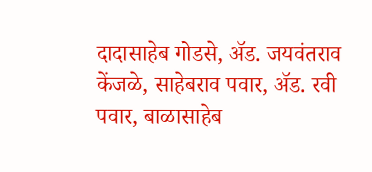दादासाहेब गोडसे, अ‍ॅड. जयवंतराव केंजळे, साहेबराव पवार, अ‍ॅड. रवी पवार, बाळासाहेब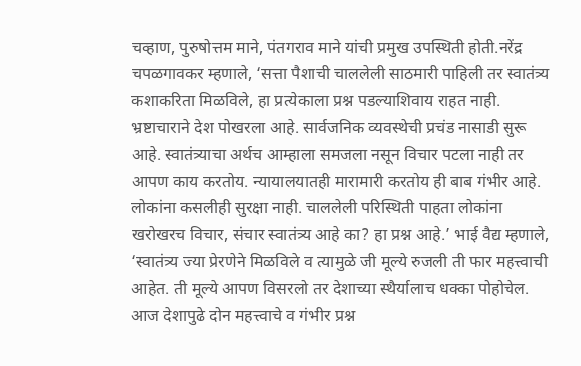चव्हाण, पुरुषोत्तम माने, पंतगराव माने यांची प्रमुख उपस्थिती होती.नरेंद्र चपळगावकर म्हणाले, ‘सत्ता पैशाची चाललेली साठमारी पाहिली तर स्वातंत्र्य कशाकरिता मिळविले, हा प्रत्येकाला प्रश्न पडल्याशिवाय राहत नाही. भ्रष्टाचाराने देश पोखरला आहे. सार्वजनिक व्यवस्थेची प्रचंड नासाडी सुरू आहे. स्वातंत्र्याचा अर्थच आम्हाला समजला नसून विचार पटला नाही तर आपण काय करतोय. न्यायालयातही मारामारी करतोय ही बाब गंभीर आहे. लोकांना कसलीही सुरक्षा नाही. चाललेली परिस्थिती पाहता लोकांना खरोखरच विचार, संचार स्वातंत्र्य आहे का? हा प्रश्न आहे.’ भाई वैद्य म्हणाले, ‘स्वातंत्र्य ज्या प्रेरणेने मिळविले व त्यामुळे जी मूल्ये रुजली ती फार महत्त्वाची आहेत. ती मूल्ये आपण विसरलो तर देशाच्या स्थैर्यालाच धक्का पोहोचेल. आज देशापुढे दोन महत्त्वाचे व गंभीर प्रश्न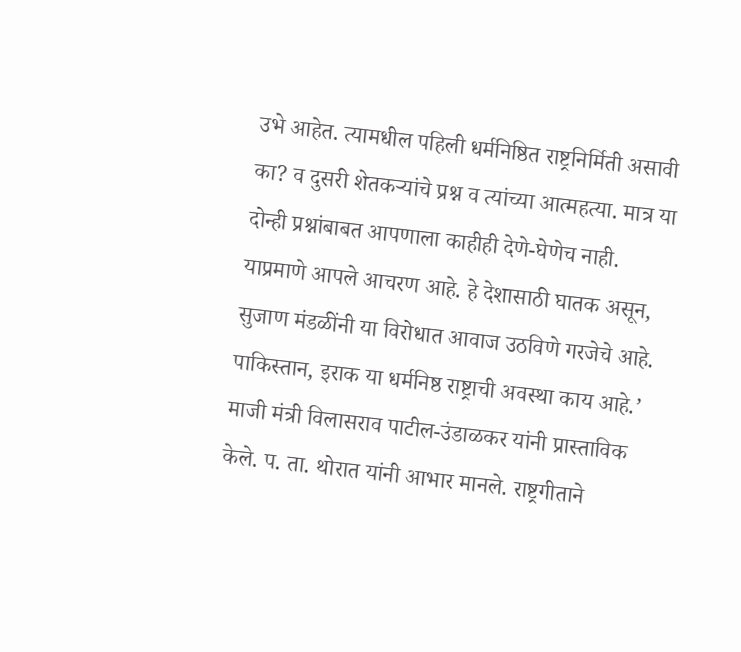उभे आहेत. त्यामधील पहिली धर्मनिष्ठित राष्ट्रनिर्मिती असावी का? व दुसरी शेतकऱ्यांचे प्रश्न व त्यांच्या आत्महत्या. मात्र या दोन्ही प्रश्नांबाबत आपणाला काहीही देणे-घेणेच नाही. याप्रमाणे आपले आचरण आहे. हे देशासाठी घातक असून, सुजाण मंडळींनी या विरोधात आवाज उठविणे गरजेचे आहे. पाकिस्तान, इराक या धर्मनिष्ठ राष्ट्राची अवस्था काय आहे.’ माजी मंत्री विलासराव पाटील-उंडाळकर यांनी प्रास्ताविक केले. प. ता. थोरात यांनी आभार मानले. राष्ट्रगीताने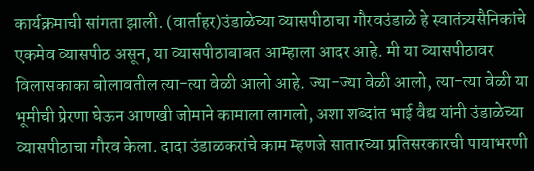कार्यक्रमाची सांगता झाली. (वार्ताहर)उंडाळेच्या व्यासपीठाचा गौरवउंडाळे हे स्वातंत्र्यसैनिकांचे एकमेव व्यासपीठ असून, या व्यासपीठाबाबत आम्हाला आदर आहे. मी या व्यासपीठावर विलासकाका बोलावतील त्या-त्या वेळी आलो आहे. ज्या-ज्या वेळी आलो, त्या-त्या वेळी या भूमीची प्रेरणा घेऊन आणखी जोमाने कामाला लागलो, अशा शब्दांत भाई वैद्य यांनी उंडाळेच्या व्यासपीठाचा गौरव केला. दादा उंडाळकरांचे काम म्हणजे सातारच्या प्रतिसरकारची पायाभरणी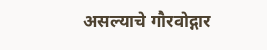असल्याचे गौरवोद्गार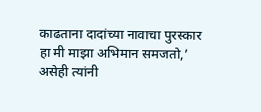काढताना दादांच्या नावाचा पुरस्कार हा मी माझा अभिमान समजतो,’ असेही त्यांनी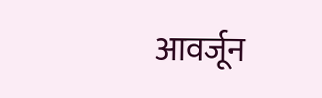आवर्जून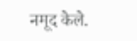नमूद केले.